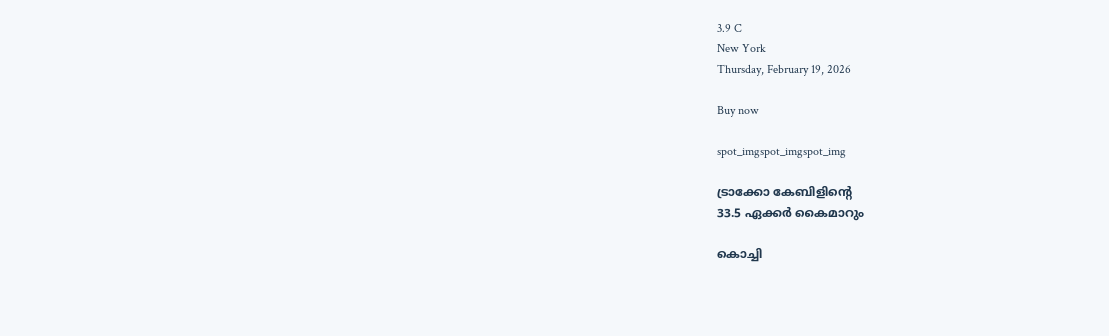3.9 C
New York
Thursday, February 19, 2026

Buy now

spot_imgspot_imgspot_img

ട്രാക്കോ കേബിളിന്റെ
33.5 ഏക്കർ കൈമാറും

കൊച്ചി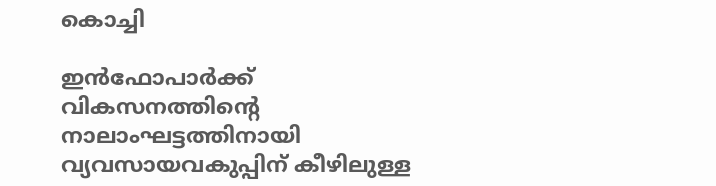കൊച്ചി

ഇൻഫോപാർക്ക് വികസനത്തിന്റെ നാലാംഘട്ടത്തിനായി വ്യവസായവകുപ്പിന് കീഴിലുള്ള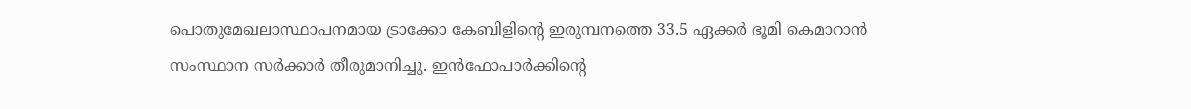പൊതുമേഖലാസ്ഥാപനമായ ട്രാക്കോ കേബിളിന്റെ ഇരുമ്പനത്തെ 33.5 ഏക്കർ ഭൂമി കെമാറാൻ സംസ്ഥാന സർക്കാർ തീരുമാനിച്ചു. ഇൻഫോപാർക്കിന്റെ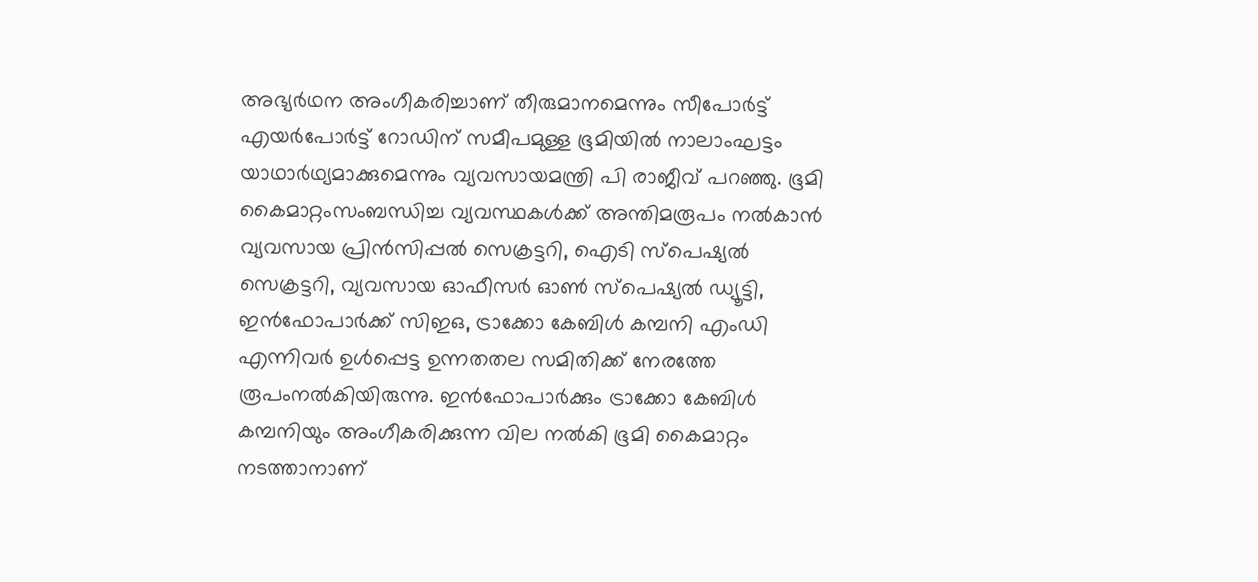അഭ്യർഥന അംഗീകരിച്ചാണ് തീരുമാനമെന്നും സീപോർട്ട് എയർപോർട്ട് റോഡിന് സമീപമുള്ള ഭൂമിയിൽ നാലാംഘട്ടം യാഥാർഥ്യമാക്കുമെന്നും വ്യവസായമന്ത്രി പി രാജീവ് പറഞ്ഞു. ഭൂമി കൈമാറ്റംസംബന്ധിച്ച വ്യവസ്ഥകൾക്ക് അന്തിമരൂപം നൽകാൻ വ്യവസായ പ്രിൻസിപ്പൽ സെക്രട്ടറി, ഐടി സ്പെഷ്യൽ സെക്രട്ടറി, വ്യവസായ ഓഫീസർ ഓൺ സ്പെഷ്യൽ ഡ്യൂട്ടി, ഇൻഫോപാർക്ക് സിഇഒ, ട്രാക്കോ കേബിൾ കമ്പനി എംഡി എന്നിവർ ഉൾപ്പെട്ട ഉന്നതതല സമിതിക്ക് നേരത്തേ രൂപംനൽകിയിരുന്നു. ഇൻഫോപാർക്കും ട്രാക്കോ കേബിൾ കമ്പനിയും അംഗീകരിക്കുന്ന വില നൽകി ഭൂമി കൈമാറ്റം നടത്താനാണ്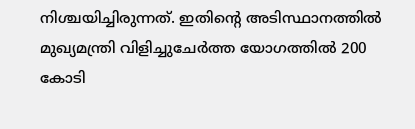നിശ്ചയിച്ചിരുന്നത്. ഇതിന്റെ അടിസ്ഥാനത്തിൽ മുഖ്യമന്ത്രി വിളിച്ചുചേർത്ത യോഗത്തിൽ 200 കോടി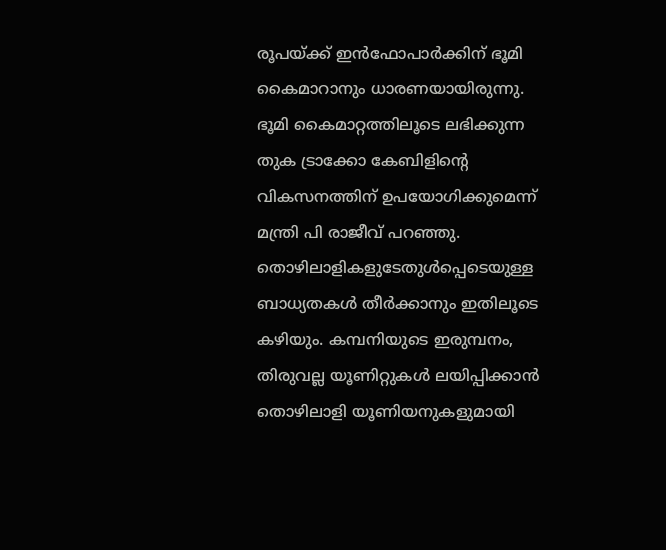രൂപയ്ക്ക് ഇൻഫോപാർക്കിന് ഭൂമി കൈമാറാനും ധാരണയായിരുന്നു. ഭൂമി കൈമാറ്റത്തിലൂടെ ലഭിക്കുന്ന തുക ട്രാക്കോ കേബിളിന്റെ വികസനത്തിന്‌ ഉപയോഗിക്കുമെന്ന് മന്ത്രി പി രാജീവ് പറഞ്ഞു. തൊഴിലാളികളുടേതുൾപ്പെടെയുള്ള ബാധ്യതകൾ തീർക്കാനും ഇതിലൂടെ കഴിയും. കമ്പനിയുടെ ഇരുമ്പനം, തിരുവല്ല യൂണിറ്റുകൾ ലയിപ്പിക്കാൻ തൊഴിലാളി യൂണിയനുകളുമായി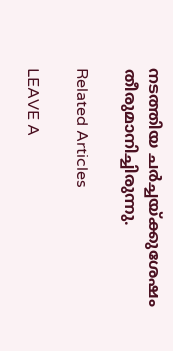നടത്തിയ ചർച്ചയ്‌ക്കുശേഷം തീരുമാനിച്ചിരുന്നു.

Related Articles

LEAVE A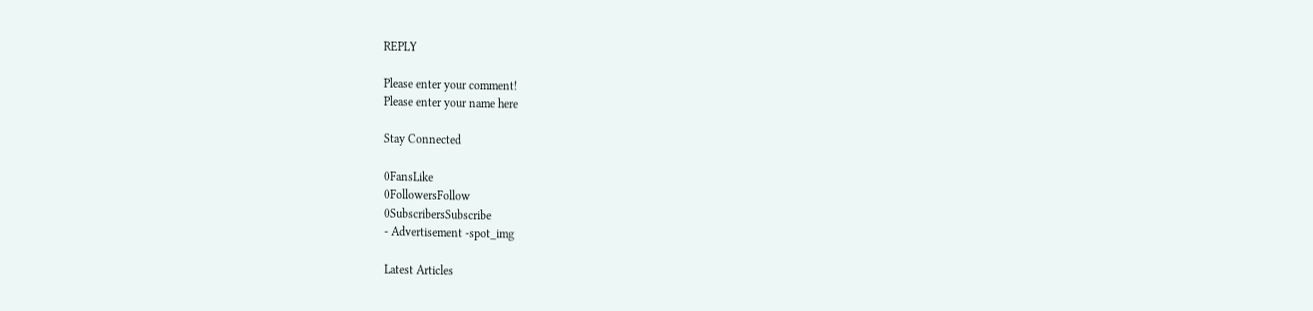REPLY

Please enter your comment!
Please enter your name here

Stay Connected

0FansLike
0FollowersFollow
0SubscribersSubscribe
- Advertisement -spot_img

Latest Articles